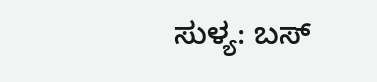ಸುಳ್ಯ: ಬಸ್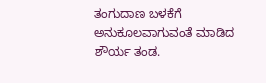ತಂಗುದಾಣ ಬಳಕೆಗೆ ಅನುಕೂಲವಾಗುವಂತೆ ಮಾಡಿದ ಶೌರ್ಯ ತಂಡ.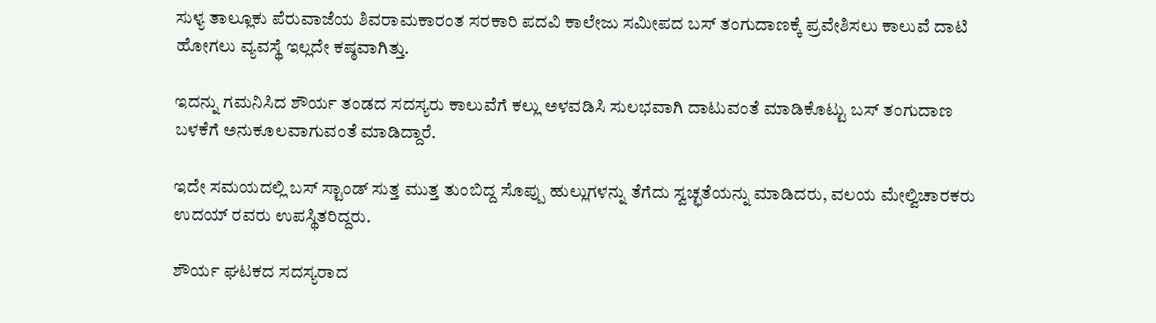ಸುಳ್ಯ ತಾಲ್ಲೂಕು ಪೆರುವಾಜೆಯ ಶಿವರಾಮಕಾರಂತ ಸರಕಾರಿ ಪದವಿ ಕಾಲೇಜು ಸಮೀಪದ ಬಸ್ ತಂಗುದಾಣಕ್ಕೆ ಪ್ರವೇಶಿಸಲು ಕಾಲುವೆ ದಾಟಿ ಹೋಗಲು ವ್ಯವಸ್ಥೆ ಇಲ್ಲದೇ ಕಷ್ಠವಾಗಿತ್ತು.

ಇದನ್ನು ಗಮನಿಸಿದ ಶೌರ್ಯ ತಂಡದ ಸದಸ್ಯರು ಕಾಲುವೆಗೆ ಕಲ್ಲು ಅಳವಡಿಸಿ ಸುಲಭವಾಗಿ ದಾಟುವಂತೆ ಮಾಡಿಕೊಟ್ಟು ಬಸ್ ತಂಗುದಾಣ ಬಳಕೆಗೆ ಅನುಕೂಲವಾಗುವಂತೆ ಮಾಡಿದ್ದಾರೆ.

ಇದೇ ಸಮಯದಲ್ಲಿ ಬಸ್ ಸ್ಟಾಂಡ್ ಸುತ್ತ ಮುತ್ತ ತುಂಬಿದ್ದ ಸೊಪ್ಪು ಹುಲ್ಲುಗಳನ್ನು ತೆಗೆದು ಸ್ವಚ್ಛತೆಯನ್ನು ಮಾಡಿದರು, ವಲಯ ಮೇಲ್ವಿಚಾರಕರು ಉದಯ್ ರವರು ಉಪಸ್ಥಿತರಿದ್ದರು.

ಶೌರ್ಯ ಘಟಕದ ಸದಸ್ಯರಾದ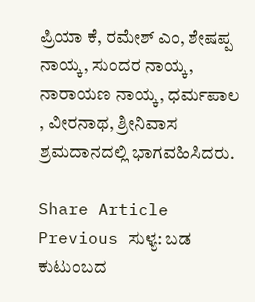ಪ್ರಿಯಾ ಕೆ, ರಮೇಶ್ ಎಂ, ಶೇಷಪ್ಪ ನಾಯ್ಕ, ಸುಂದರ ನಾಯ್ಕ, ನಾರಾಯಣ ನಾಯ್ಕ, ಧರ್ಮಪಾಲ , ವೀರನಾಥ, ಶ್ರೀನಿವಾಸ  ಶ್ರಮದಾನದಲ್ಲಿ ಭಾಗವಹಿಸಿದರು.

Share Article
Previous ಸುಳ್ಯ: ಬಡ ಕುಟುಂಬದ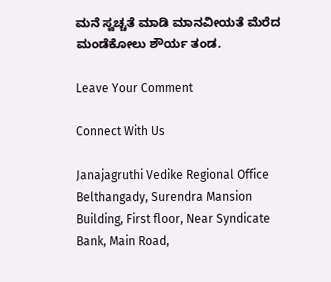ಮನೆ ಸ್ವಚ್ಚತೆ ಮಾಡಿ ಮಾನವೀಯತೆ ಮೆರೆದ ಮಂಡೆಕೋಲು ಶೌರ್ಯ ತಂಡ.

Leave Your Comment

Connect With Us

Janajagruthi Vedike Regional Office Belthangady, Surendra Mansion Building, First floor, Near Syndicate Bank, Main Road,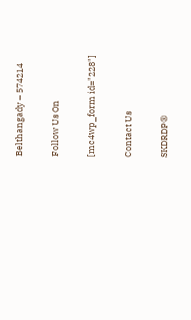Belthangady – 574214

Follow Us On

[mc4wp_form id="228"]

Contact Us

SKDRDP®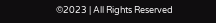©2023 | All Rights Reserved